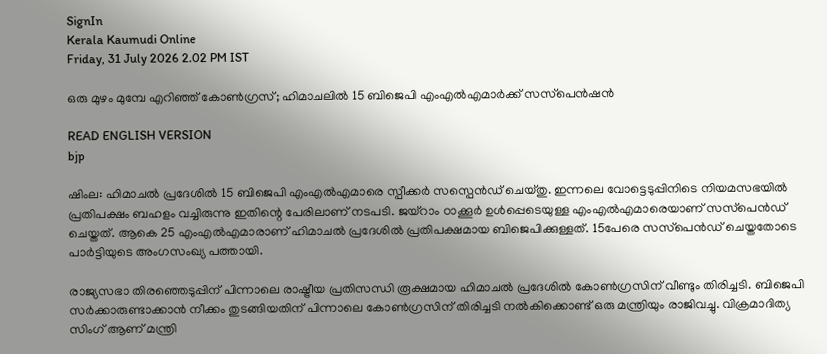SignIn
Kerala Kaumudi Online
Friday, 31 July 2026 2.02 PM IST

ഒരു മുഴം മുമ്പേ എറിഞ്ഞ് കോൺഗ്രസ്; ഹിമാചലിൽ 15 ബിജെപി എംഎൽഎമാർക്ക് സസ്‌പെൻഷൻ

READ ENGLISH VERSION
bjp

ഷിംല: ഹിമാചൽ പ്രദേശിൽ 15 ബിജെപി എംഎൽഎമാരെ സ്പീക്കർ സസ്പെൻഡ് ചെയ്തു. ഇന്നലെ വോട്ടെടുപ്പിനിടെ നിയമസഭയിൽ പ്രതിപക്ഷം ബഹളം വച്ചിരുന്നു ഇതിന്റെ പേരിലാണ് നടപടി. ജയ്റാം ഠാക്കൂർ ഉൾപ്പെടെയുള്ള എംഎൽഎമാരെയാണ് സസ്‌പെൻഡ് ചെയ്തത്. ആകെ 25 എംഎൽഎമാരാണ് ഹിമാചൽ പ്രദേശിൽ പ്രതിപക്ഷമായ ബിജെപിക്കുള്ളത്. 15പേരെ സസ്‌പെൻഡ് ചെയ്തതോടെ പാർട്ടിയുടെ അംഗസംഖ്യ പത്തായി.

രാജ്യസഭാ തിരഞ്ഞെടുപ്പിന് പിന്നാലെ രാഷ്ട്രീയ പ്രതിസന്ധി രൂക്ഷമായ ഹിമാചൽ പ്രദേശിൽ കോൺഗ്രസിന് വീണ്ടും തിരിച്ചടി. ബിജെപി സർക്കാരുണ്ടാക്കാൻ നീക്കം തുടങ്ങിയതിന് പിന്നാലെ കോൺഗ്രസിന് തിരിച്ചടി നൽകിക്കൊണ്ട് ഒരു മന്ത്രിയും രാജിവച്ചു. വിക്രമാദിത്യ സിംഗ് ആണ് മന്ത്രി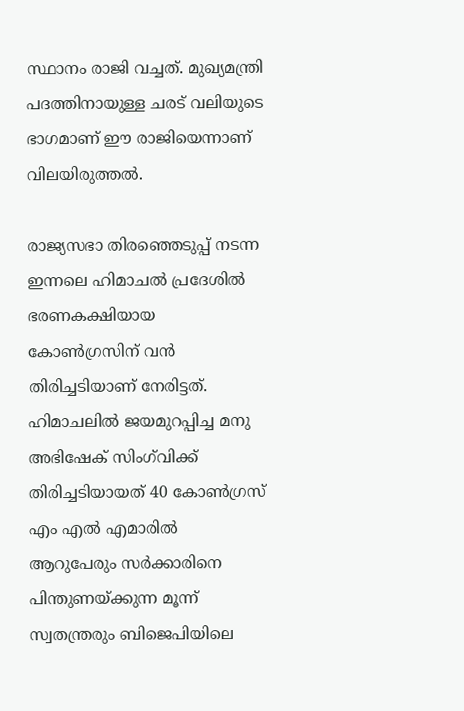സ്ഥാനം രാജി വച്ചത്. മുഖ്യമന്ത്രി പദത്തിനായുള്ള ചരട് വലിയുടെ ഭാഗമാണ് ഈ രാജിയെന്നാണ് വിലയിരുത്തൽ.

രാജ്യസഭാ തിരഞ്ഞെടുപ്പ് നടന്ന ഇന്നലെ ഹിമാചൽ പ്രദേശിൽ ഭരണകക്ഷിയായ കോൺഗ്രസിന് വൻ തിരിച്ചടിയാണ് നേരിട്ടത്. ഹിമാചലിൽ ജയമുറപ്പിച്ച മനു അഭിഷേക് സിംഗ്‌വിക്ക് തിരിച്ചടിയായത് 40 കോൺഗ്രസ് എം എൽ എമാരിൽ ആറുപേരും സർക്കാരിനെ പിന്തുണയ്ക്കുന്ന മൂന്ന് സ്വതന്ത്രരും ബിജെപിയിലെ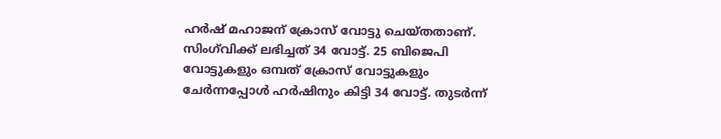ഹർഷ് മഹാജന് ക്രോസ് വോട്ടു ചെയ്തതാണ്. സിംഗ്‌വിക്ക് ലഭിച്ചത് 34 വോട്ട്. 25 ബിജെപി വോട്ടുകളും ഒമ്പത് ക്രോസ് വോട്ടുകളും ചേർന്നപ്പോൾ ഹർഷിനും കിട്ടി 34 വോട്ട്. തുടർന്ന്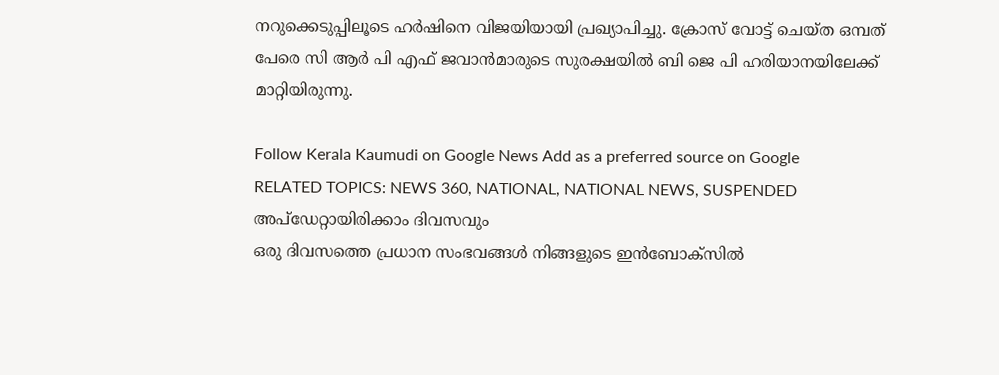നറുക്കെടുപ്പിലൂടെ ഹർഷിനെ വിജയിയായി പ്രഖ്യാപിച്ചു. ക്രോസ് വോട്ട് ചെയ്ത ഒമ്പത് പേരെ സി ആർ പി എഫ് ജവാൻമാരുടെ സുരക്ഷയിൽ ബി ജെ പി ഹരിയാനയിലേക്ക് മാറ്റിയിരുന്നു.

Follow Kerala Kaumudi on Google News Add as a preferred source on Google
RELATED TOPICS: NEWS 360, NATIONAL, NATIONAL NEWS, SUSPENDED
അപ്ഡേറ്റായിരിക്കാം ദിവസവും
ഒരു ദിവസത്തെ പ്രധാന സംഭവങ്ങൾ നിങ്ങളുടെ ഇൻബോക്സിൽ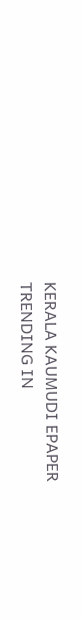KERALA KAUMUDI EPAPER
TRENDING IN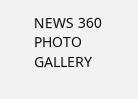NEWS 360
PHOTO GALLERY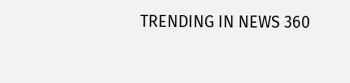TRENDING IN NEWS 360